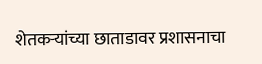शेतकऱ्यांच्या छाताडावर प्रशासनाचा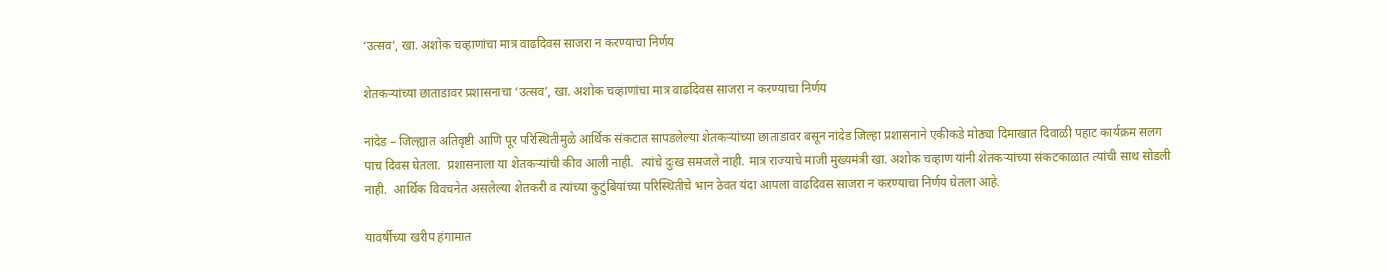‘उत्सव’, खा. अशोक चव्हाणांचा मात्र वाढदिवस साजरा न करण्याचा निर्णय

शेतकऱ्यांच्या छाताडावर प्रशासनाचा ‘उत्सव’, खा. अशोक चव्हाणांचा मात्र वाढदिवस साजरा न करण्याचा निर्णय

नांदेड – जिल्ह्यात अतिवृष्टी आणि पूर परिस्थितीमुळे आर्थिक संकटात सापडलेल्या शेतकऱ्यांच्या छाताडावर बसून नांदेड जिल्हा प्रशासनाने एकीकडे मोठ्या दिमाखात दिवाळी पहाट कार्यक्रम सलग पाच दिवस घेतला.  प्रशासनाला या शेतकऱ्यांची कीव आली नाही.  त्यांचे दुःख समजले नाही. मात्र राज्याचे माजी मुख्यमंत्री खा. अशोक चव्हाण यांनी शेतकऱ्यांच्या संकटकाळात त्यांची साथ सोडली नाही.  आर्थिक विवचनेत असलेल्या शेतकरी व त्यांच्या कुटुंबियांच्या परिस्थितीचे भान ठेवत यंदा आपला वाढदिवस साजरा न करण्याचा निर्णय घेतला आहे.

यावर्षीच्या खरीप हंगामात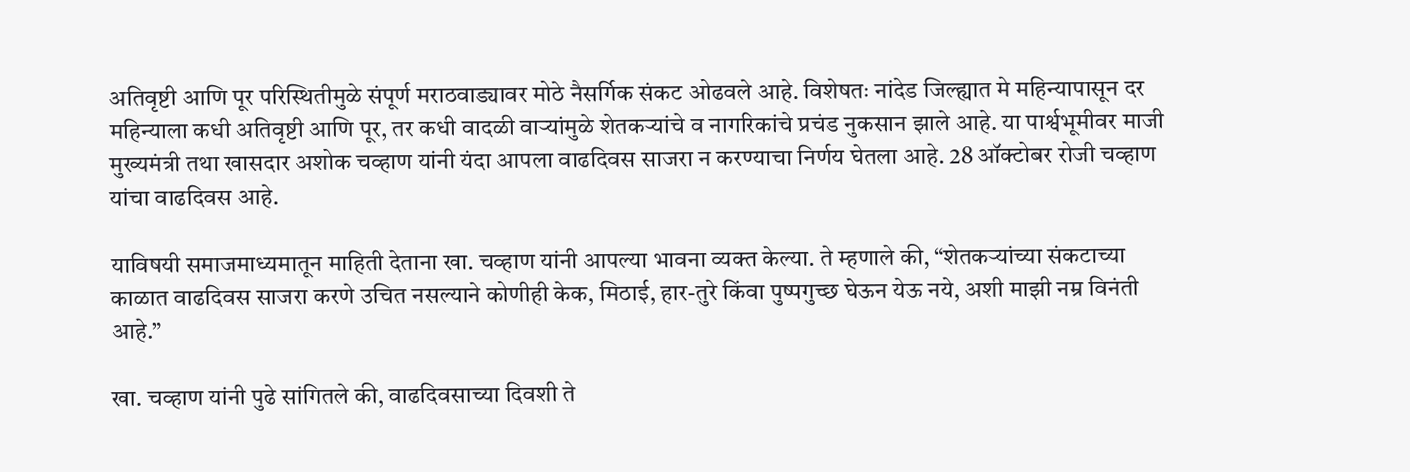अतिवृष्टी आणि पूर परिस्थितीमुळे संपूर्ण मराठवाड्यावर मोठे नैसर्गिक संकट ओढवले आहे. विशेषतः नांदेड जिल्ह्यात मे महिन्यापासून दर महिन्याला कधी अतिवृष्टी आणि पूर, तर कधी वादळी वाऱ्यांमुळे शेतकऱ्यांचे व नागरिकांचे प्रचंड नुकसान झाले आहे. या पार्श्वभूमीवर माजी मुख्यमंत्री तथा खासदार अशोक चव्हाण यांनी यंदा आपला वाढदिवस साजरा न करण्याचा निर्णय घेतला आहे. 28 ऑक्टोबर रोजी चव्हाण यांचा वाढदिवस आहे.

याविषयी समाजमाध्यमातून माहिती देताना खा. चव्हाण यांनी आपल्या भावना व्यक्त केल्या. ते म्हणाले की, “शेतकऱ्यांच्या संकटाच्या काळात वाढदिवस साजरा करणे उचित नसल्याने कोणीही केक, मिठाई, हार-तुरे किंवा पुष्पगुच्छ घेऊन येऊ नये, अशी माझी नम्र विनंती आहे.”

खा. चव्हाण यांनी पुढे सांगितले की, वाढदिवसाच्या दिवशी ते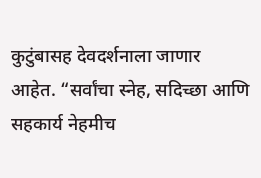कुटुंबासह देवदर्शनाला जाणार आहेत. “सर्वांचा स्नेह, सदिच्छा आणि सहकार्य नेहमीच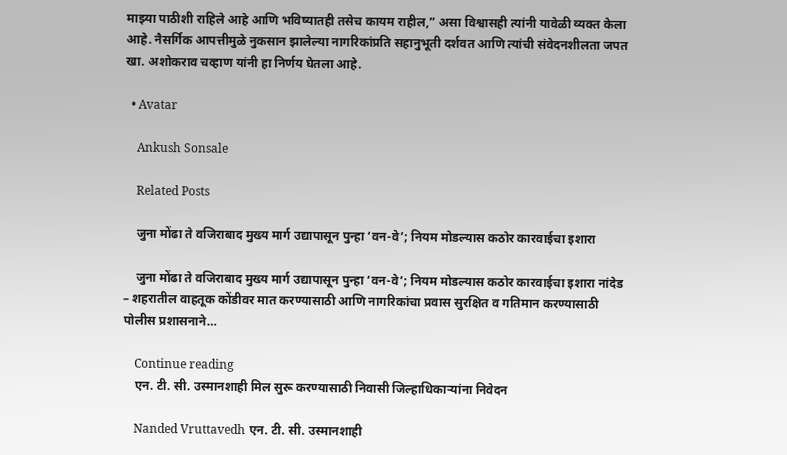माझ्या पाठीशी राहिले आहे आणि भविष्यातही तसेच कायम राहील,” असा विश्वासही त्यांनी यावेळी व्यक्त केला आहे. नैसर्गिक आपत्तीमुळे नुकसान झालेल्या नागरिकांप्रति सहानुभूती दर्शवत आणि त्यांची संवेदनशीलता जपत खा. अशोकराव चव्हाण यांनी हा निर्णय घेतला आहे.

  • Avatar

    Ankush Sonsale

    Related Posts

    जुना मोंढा ते वजिराबाद मुख्य मार्ग उद्यापासून पुन्हा ‘वन-वे’; नियम मोडल्यास कठोर कारवाईचा इशारा

    जुना मोंढा ते वजिराबाद मुख्य मार्ग उद्यापासून पुन्हा ‘वन-वे’; नियम मोडल्यास कठोर कारवाईचा इशारा नांदेड – शहरातील वाहतूक कोंडीवर मात करण्यासाठी आणि नागरिकांचा प्रवास सुरक्षित व गतिमान करण्यासाठी पोलीस प्रशासनाने…

    Continue reading
    एन. टी. सी. उस्मानशाही मिल सुरू करण्यासाठी निवासी जिल्हाधिकाऱ्यांना निवेदन

    Nanded Vruttavedh एन. टी. सी. उस्मानशाही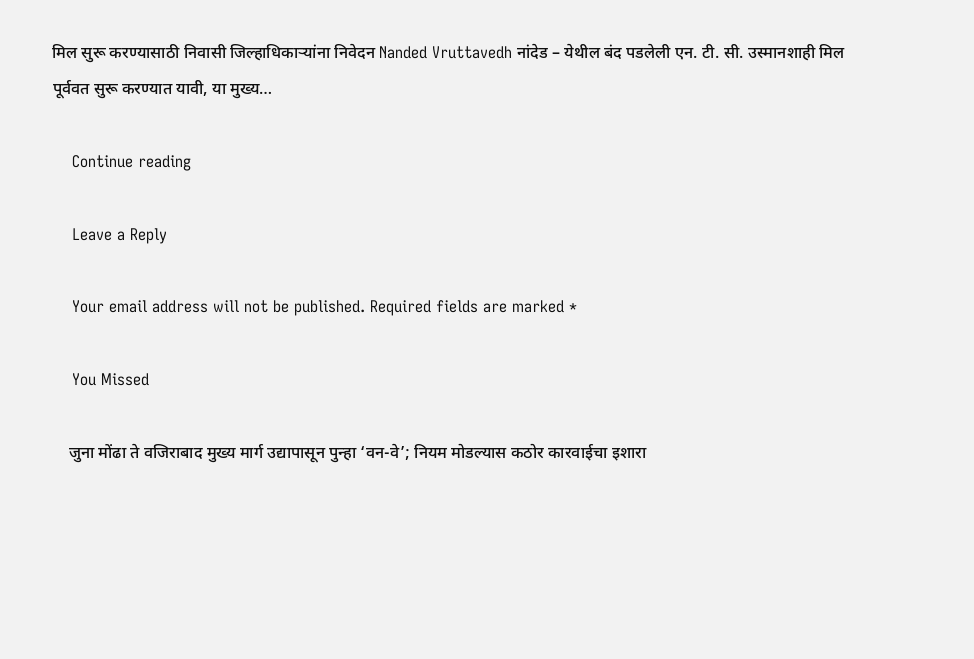मिल सुरू करण्यासाठी निवासी जिल्हाधिकाऱ्यांना निवेदन Nanded Vruttavedh नांदेड – येथील बंद पडलेली एन. टी. सी. उस्मानशाही मिल पूर्ववत सुरू करण्यात यावी, या मुख्य…

    Continue reading

    Leave a Reply

    Your email address will not be published. Required fields are marked *

    You Missed

    जुना मोंढा ते वजिराबाद मुख्य मार्ग उद्यापासून पुन्हा ‘वन-वे’; नियम मोडल्यास कठोर कारवाईचा इशारा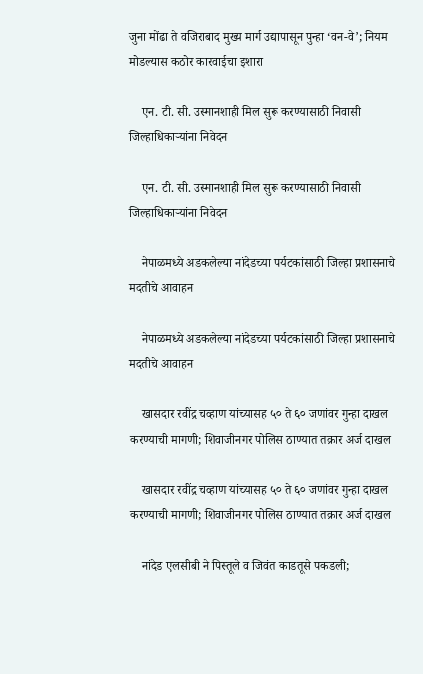जुना मोंढा ते वजिराबाद मुख्य मार्ग उद्यापासून पुन्हा ‘वन-वे’; नियम मोडल्यास कठोर कारवाईचा इशारा

    एन. टी. सी. उस्मानशाही मिल सुरू करण्यासाठी निवासी जिल्हाधिकाऱ्यांना निवेदन

    एन. टी. सी. उस्मानशाही मिल सुरू करण्यासाठी निवासी जिल्हाधिकाऱ्यांना निवेदन

    नेपाळमध्ये अडकलेल्या नांदेडच्या पर्यटकांसाठी जिल्हा प्रशासनाचे मदतीचे आवाहन

    नेपाळमध्ये अडकलेल्या नांदेडच्या पर्यटकांसाठी जिल्हा प्रशासनाचे मदतीचे आवाहन

    खासदार रवींद्र चव्हाण यांच्यासह ५० ते ६० जणांवर गुन्हा दाखल करण्याची मागणी; शिवाजीनगर पोलिस ठाण्यात तक्रार अर्ज दाखल

    खासदार रवींद्र चव्हाण यांच्यासह ५० ते ६० जणांवर गुन्हा दाखल करण्याची मागणी; शिवाजीनगर पोलिस ठाण्यात तक्रार अर्ज दाखल

    नांदेड एलसीबी ने पिस्तूले व जिवंत काडतूसे पकडली;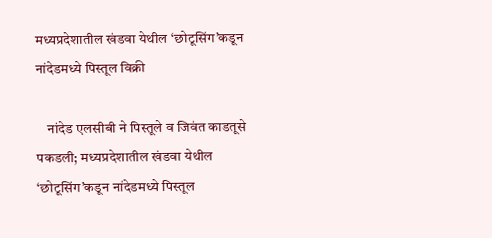मध्यप्रदेशातील खंडवा येथील ‘छोटूसिंग’कडून नांदेडमध्ये पिस्तूल विक्री

    नांदेड एलसीबी ने पिस्तूले व जिवंत काडतूसे पकडली; मध्यप्रदेशातील खंडवा येथील ‘छोटूसिंग’कडून नांदेडमध्ये पिस्तूल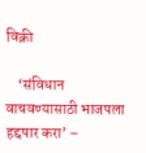विक्री

    ‘संविधान वाचवण्यासाठी भाजपला हद्दपार करा’ –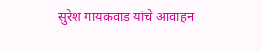सुरेश गायकवाड यांचे आवाहन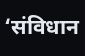‘संविधान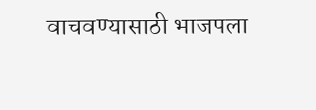वाचवण्यासाठी भाजपला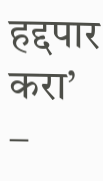हद्दपार करा’ –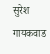सुरेश गायकवाड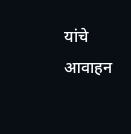यांचे आवाहन